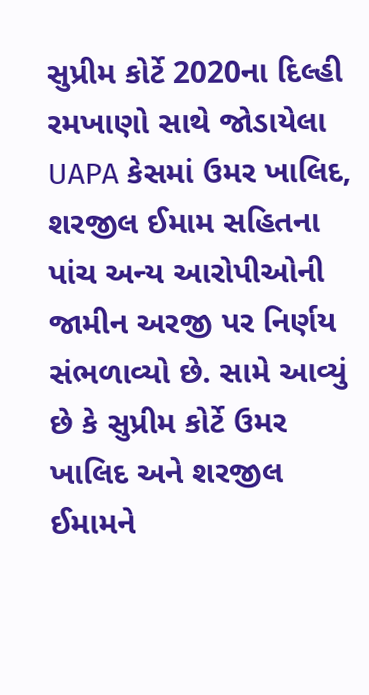સુપ્રીમ કોર્ટે 2020ના દિલ્હી રમખાણો સાથે જોડાયેલા UAPA કેસમાં ઉમર ખાલિદ, શરજીલ ઈમામ સહિતના પાંચ અન્ય આરોપીઓની જામીન અરજી પર નિર્ણય સંભળાવ્યો છે. સામે આવ્યું છે કે સુપ્રીમ કોર્ટે ઉમર ખાલિદ અને શરજીલ ઈમામને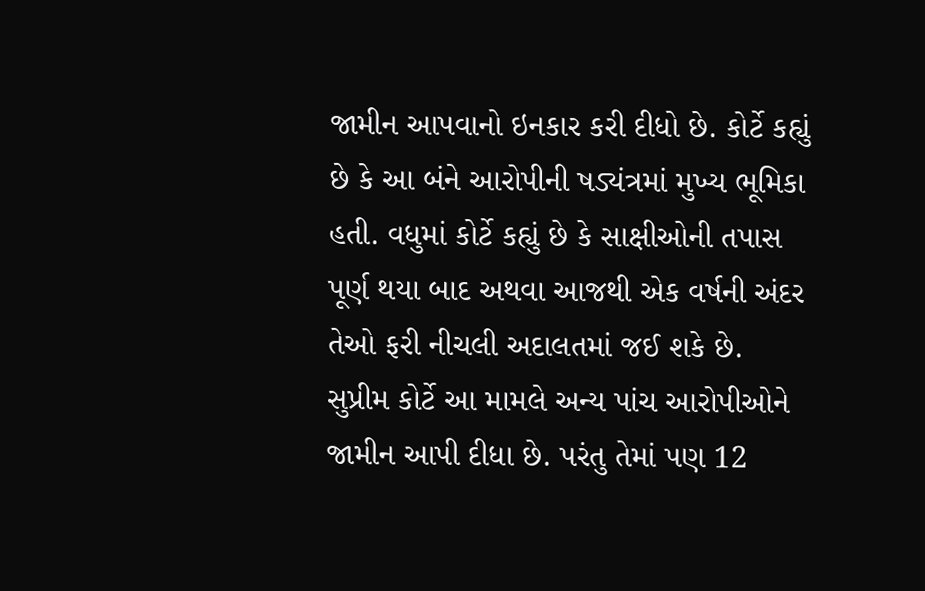જામીન આપવાનો ઇનકાર કરી દીધો છે. કોર્ટે કહ્યું છે કે આ બંને આરોપીની ષડ્યંત્રમાં મુખ્ય ભૂમિકા હતી. વધુમાં કોર્ટે કહ્યું છે કે સાક્ષીઓની તપાસ પૂર્ણ થયા બાદ અથવા આજથી એક વર્ષની અંદર તેઓ ફરી નીચલી અદાલતમાં જઈ શકે છે. સુપ્રીમ કોર્ટે આ મામલે અન્ય પાંચ આરોપીઓને જામીન આપી દીધા છે. પરંતુ તેમાં પણ 12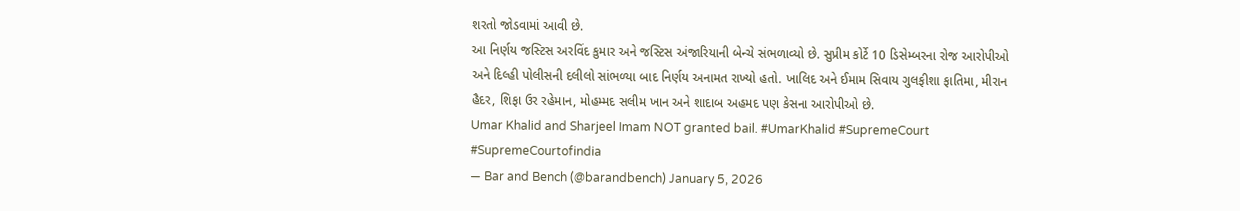શરતો જોડવામાં આવી છે.
આ નિર્ણય જસ્ટિસ અરવિંદ કુમાર અને જસ્ટિસ અંજારિયાની બેન્ચે સંભળાવ્યો છે. સુપ્રીમ કોર્ટે 10 ડિસેમ્બરના રોજ આરોપીઓ અને દિલ્હી પોલીસની દલીલો સાંભળ્યા બાદ નિર્ણય અનામત રાખ્યો હતો. ખાલિદ અને ઈમામ સિવાય ગુલફીશા ફાતિમા, મીરાન હૈદર, શિફા ઉર રહેમાન, મોહમ્મદ સલીમ ખાન અને શાદાબ અહમદ પણ કેસના આરોપીઓ છે.
Umar Khalid and Sharjeel Imam NOT granted bail. #UmarKhalid #SupremeCourt #SupremeCourtofindia
— Bar and Bench (@barandbench) January 5, 2026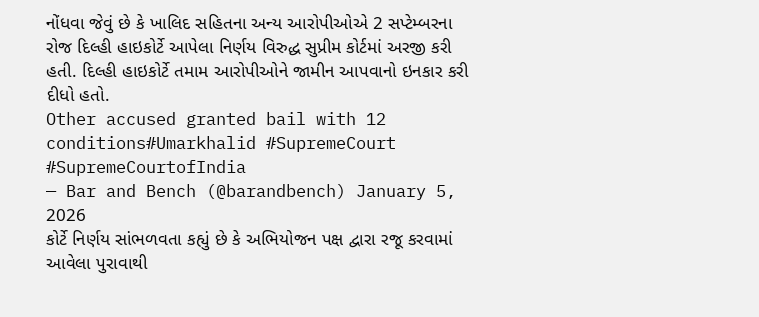નોંધવા જેવું છે કે ખાલિદ સહિતના અન્ય આરોપીઓએ 2 સપ્ટેમ્બરના રોજ દિલ્હી હાઇકોર્ટે આપેલા નિર્ણય વિરુદ્ધ સુપ્રીમ કોર્ટમાં અરજી કરી હતી. દિલ્હી હાઇકોર્ટે તમામ આરોપીઓને જામીન આપવાનો ઇનકાર કરી દીધો હતો.
Other accused granted bail with 12 conditions#Umarkhalid #SupremeCourt #SupremeCourtofIndia
— Bar and Bench (@barandbench) January 5, 2026
કોર્ટે નિર્ણય સાંભળવતા કહ્યું છે કે અભિયોજન પક્ષ દ્વારા રજૂ કરવામાં આવેલા પુરાવાથી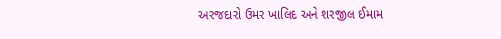અરજદારો ઉમર ખાલિદ અને શરજીલ ઈમામ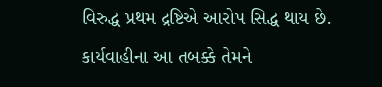વિરુદ્ધ પ્રથમ દ્રષ્ટિએ આરોપ સિદ્ધ થાય છે. કાર્યવાહીના આ તબક્કે તેમને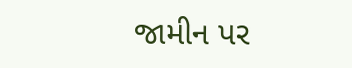જામીન પર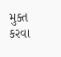મુક્ત કરવા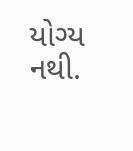યોગ્ય નથી.